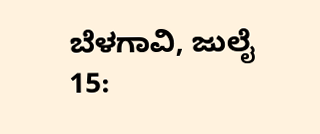ಬೆಳಗಾವಿ, ಜುಲೈ 15: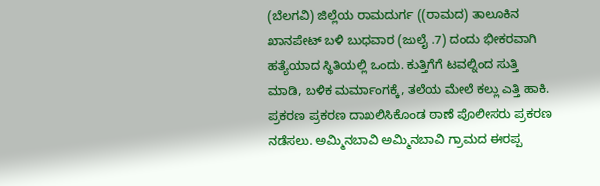(ಬೆಲಗವಿ) ಜಿಲ್ಲೆಯ ರಾಮದುರ್ಗ ((ರಾಮದ) ತಾಲೂಕಿನ ಖಾನಪೇಟ್ ಬಳಿ ಬುಧವಾರ (ಜುಲೈ .7) ದಂದು ಭೀಕರವಾಗಿ ಹತ್ಯೆಯಾದ ಸ್ಥಿತಿಯಲ್ಲಿ ಒಂದು. ಕುತ್ತಿಗೆಗೆ ಟವಲ್ನಿಂದ ಸುತ್ತಿ ಮಾಡಿ, ಬಳಿಕ ಮರ್ಮಾಂಗಕ್ಕೆ, ತಲೆಯ ಮೇಲೆ ಕಲ್ಲು ಎತ್ತಿ ಹಾಕಿ. ಪ್ರಕರಣ ಪ್ರಕರಣ ದಾಖಲಿಸಿಕೊಂಡ ಠಾಣೆ ಪೊಲೀಸರು ಪ್ರಕರಣ ನಡೆಸಲು. ಅಮ್ಮಿನಬಾವಿ ಅಮ್ಮಿನಬಾವಿ ಗ್ರಾಮದ ಈರಪ್ಪ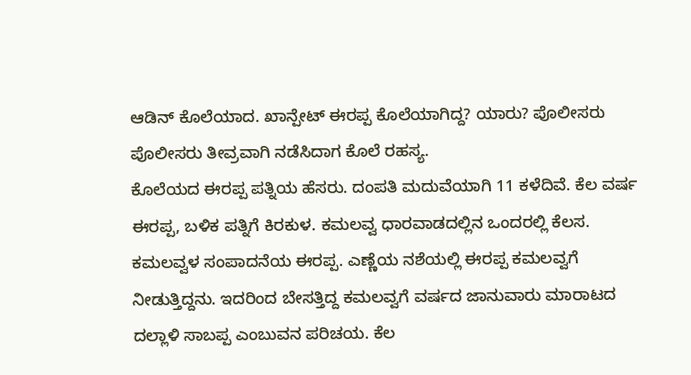ಆಡಿನ್ ಕೊಲೆಯಾದ. ಖಾನ್ಪೇಟ್ ಈರಪ್ಪ ಕೊಲೆಯಾಗಿದ್ದ? ಯಾರು? ಪೊಲೀಸರು ಪೊಲೀಸರು ತೀವ್ರವಾಗಿ ನಡೆಸಿದಾಗ ಕೊಲೆ ರಹಸ್ಯ.
ಕೊಲೆಯದ ಈರಪ್ಪ ಪತ್ನಿಯ ಹೆಸರು. ದಂಪತಿ ಮದುವೆಯಾಗಿ 11 ಕಳೆದಿವೆ. ಕೆಲ ವರ್ಷ ಈರಪ್ಪ, ಬಳಿಕ ಪತ್ನಿಗೆ ಕಿರಕುಳ. ಕಮಲವ್ವ ಧಾರವಾಡದಲ್ಲಿನ ಒಂದರಲ್ಲಿ ಕೆಲಸ. ಕಮಲವ್ವಳ ಸಂಪಾದನೆಯ ಈರಪ್ಪ. ಎಣ್ಣೆಯ ನಶೆಯಲ್ಲಿ ಈರಪ್ಪ ಕಮಲವ್ವಗೆ ನೀಡುತ್ತಿದ್ದನು. ಇದರಿಂದ ಬೇಸತ್ತಿದ್ದ ಕಮಲವ್ವಗೆ ವರ್ಷದ ಜಾನುವಾರು ಮಾರಾಟದ ದಲ್ಲಾಳಿ ಸಾಬಪ್ಪ ಎಂಬುವನ ಪರಿಚಯ. ಕೆಲ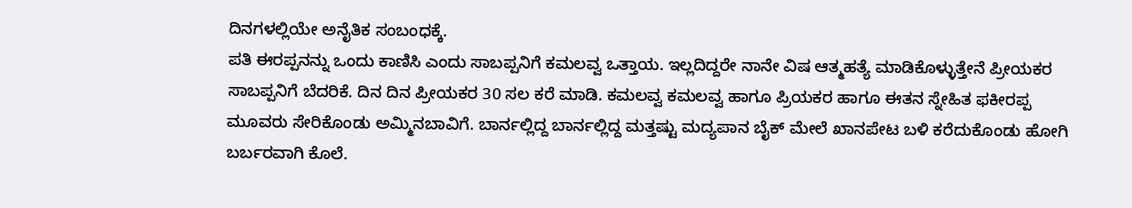ದಿನಗಳಲ್ಲಿಯೇ ಅನೈತಿಕ ಸಂಬಂಧಕ್ಕೆ.
ಪತಿ ಈರಪ್ಪನನ್ನು ಒಂದು ಕಾಣಿಸಿ ಎಂದು ಸಾಬಪ್ಪನಿಗೆ ಕಮಲವ್ವ ಒತ್ತಾಯ. ಇಲ್ಲದಿದ್ದರೇ ನಾನೇ ವಿಷ ಆತ್ಮಹತ್ಯೆ ಮಾಡಿಕೊಳ್ಳುತ್ತೇನೆ ಪ್ರೀಯಕರ ಸಾಬಪ್ಪನಿಗೆ ಬೆದರಿಕೆ. ದಿನ ದಿನ ಪ್ರೀಯಕರ 30 ಸಲ ಕರೆ ಮಾಡಿ. ಕಮಲವ್ವ ಕಮಲವ್ವ ಹಾಗೂ ಪ್ರಿಯಕರ ಹಾಗೂ ಈತನ ಸ್ನೇಹಿತ ಫಕೀರಪ್ಪ ಮೂವರು ಸೇರಿಕೊಂಡು ಅಮ್ಮಿನಬಾವಿಗೆ. ಬಾರ್ನಲ್ಲಿದ್ದ ಬಾರ್ನಲ್ಲಿದ್ದ ಮತ್ತಷ್ಟು ಮದ್ಯಪಾನ ಬೈಕ್ ಮೇಲೆ ಖಾನಪೇಟ ಬಳಿ ಕರೆದುಕೊಂಡು ಹೋಗಿ ಬರ್ಬರವಾಗಿ ಕೊಲೆ.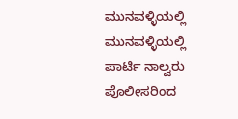ಮುನವಳ್ಳಿಯಲ್ಲಿ ಮುನವಳ್ಳಿಯಲ್ಲಿ ಪಾರ್ಟಿ ನಾಲ್ವರು ಪೊಲೀಸರಿಂದ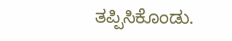ತಪ್ಪಿಸಿಕೊಂಡು.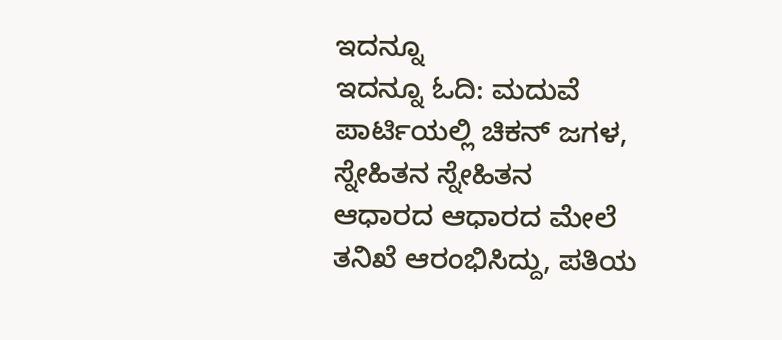ಇದನ್ನೂ
ಇದನ್ನೂ ಓದಿ: ಮದುವೆ ಪಾರ್ಟಿಯಲ್ಲಿ ಚಿಕನ್ ಜಗಳ, ಸ್ನೇಹಿತನ ಸ್ನೇಹಿತನ
ಆಧಾರದ ಆಧಾರದ ಮೇಲೆ ತನಿಖೆ ಆರಂಭಿಸಿದ್ದು, ಪತಿಯ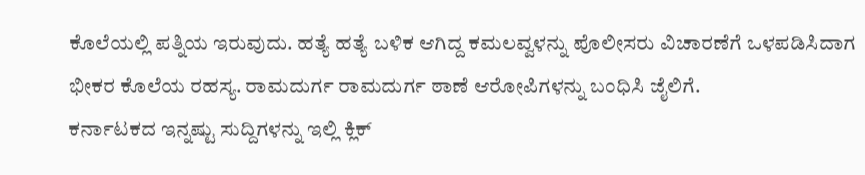ಕೊಲೆಯಲ್ಲಿ ಪತ್ನಿಯ ಇರುವುದು. ಹತ್ಯೆ ಹತ್ಯೆ ಬಳಿಕ ಆಗಿದ್ದ ಕಮಲವ್ವಳನ್ನು ಪೊಲೀಸರು ವಿಚಾರಣೆಗೆ ಒಳಪಡಿಸಿದಾಗ ಭೀಕರ ಕೊಲೆಯ ರಹಸ್ಯ. ರಾಮದುರ್ಗ ರಾಮದುರ್ಗ ಠಾಣೆ ಆರೋಪಿಗಳನ್ನು ಬಂಧಿಸಿ ಜೈಲಿಗೆ.
ಕರ್ನಾಟಕದ ಇನ್ನಷ್ಟು ಸುದ್ದಿಗಳನ್ನು ಇಲ್ಲಿ ಕ್ಲಿಕ್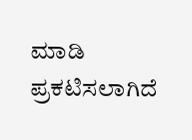ಮಾಡಿ
ಪ್ರಕಟಿಸಲಾಗಿದೆ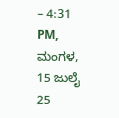– 4:31 PM, ಮಂಗಳ, 15 ಜುಲೈ 25